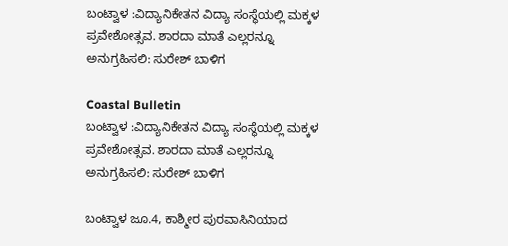ಬಂಟ್ವಾಳ :ವಿದ್ಯಾನಿಕೇತನ ವಿದ್ಯಾ ಸಂಸ್ಥೆಯಲ್ಲಿ ಮಕ್ಕಳ ಪ್ರವೇಶೋತ್ಸವ. ಶಾರದಾ ಮಾತೆ ಎಲ್ಲರನ್ನೂ ಅನುಗ್ರಹಿಸಲಿ: ಸುರೇಶ್ ಬಾಳಿಗ

Coastal Bulletin
ಬಂಟ್ವಾಳ :ವಿದ್ಯಾನಿಕೇತನ ವಿದ್ಯಾ ಸಂಸ್ಥೆಯಲ್ಲಿ ಮಕ್ಕಳ ಪ್ರವೇಶೋತ್ಸವ. ಶಾರದಾ ಮಾತೆ ಎಲ್ಲರನ್ನೂ ಅನುಗ್ರಹಿಸಲಿ: ಸುರೇಶ್ ಬಾಳಿಗ

ಬಂಟ್ವಾಳ ಜೂ.4, ಕಾಶ್ಮೀರ ಪುರವಾಸಿನಿಯಾದ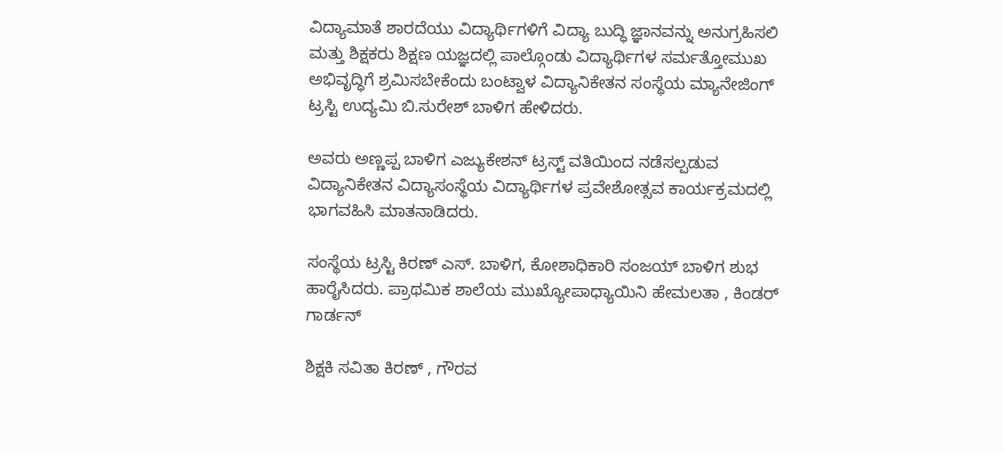ವಿದ್ಯಾಮಾತೆ ಶಾರದೆಯು ವಿದ್ಯಾರ್ಥಿಗಳಿಗೆ ವಿದ್ಯಾ ಬುದ್ಧಿ ಜ್ಞಾನವನ್ನು ಅನುಗ್ರಹಿಸಲಿ ಮತ್ತು ಶಿಕ್ಷಕರು ಶಿಕ್ಷಣ ಯಜ್ಞದಲ್ಲಿ ಪಾಲ್ಗೊಂಡು ವಿದ್ಯಾರ್ಥಿಗಳ ಸರ್ಮತ್ತೋಮುಖ ಅಭಿವೃದ್ಧಿಗೆ ಶ್ರಮಿಸಬೇಕೆಂದು ಬಂಟ್ವಾಳ ವಿದ್ಯಾನಿಕೇತನ ಸಂಸ್ಥೆಯ ಮ್ಯಾನೇಜಿಂಗ್ ಟ್ರಸ್ಟಿ ಉದ್ಯಮಿ ಬಿ.ಸುರೇಶ್ ಬಾಳಿಗ ಹೇಳಿದರು.

ಅವರು ಅಣ್ಣಪ್ಪ ಬಾಳಿಗ ಎಜ್ಯುಕೇಶನ್ ಟ್ರಸ್ಟ್ ವತಿಯಿಂದ ನಡೆಸಲ್ಪಡುವ ವಿದ್ಯಾನಿಕೇತನ ವಿದ್ಯಾಸಂಸ್ಥೆಯ ವಿದ್ಯಾರ್ಥಿಗಳ ಪ್ರವೇಶೋತ್ಸವ ಕಾರ್ಯಕ್ರಮದಲ್ಲಿ ಭಾಗವಹಿಸಿ ಮಾತನಾಡಿದರು.

ಸಂಸ್ಥೆಯ ಟ್ರಸ್ಟಿ ಕಿರಣ್ ಎಸ್. ಬಾಳಿಗ, ಕೋಶಾಧಿಕಾರಿ ಸಂಜಯ್ ಬಾಳಿಗ ಶುಭ ಹಾರೈಸಿದರು. ಪ್ರಾಥಮಿಕ ಶಾಲೆಯ ಮುಖ್ಯೋಪಾಧ್ಯಾಯಿನಿ ಹೇಮಲತಾ , ಕಿಂಡರ್ ಗಾರ್ಡನ್

ಶಿಕ್ಷಕಿ ಸವಿತಾ ಕಿರಣ್ , ಗೌರವ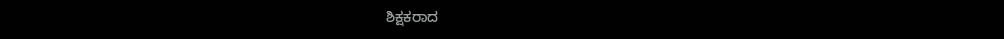ಶಿಕ್ಷಕರಾದ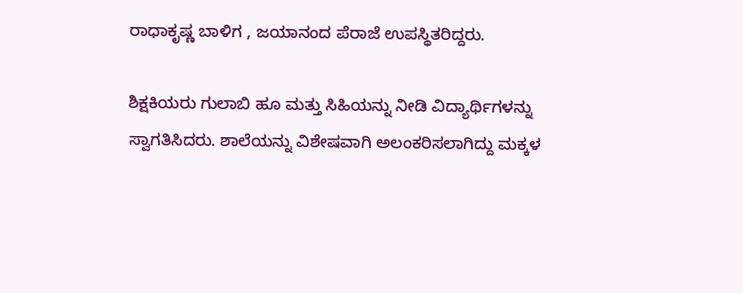ರಾಧಾಕೃಷ್ಣ ಬಾಳಿಗ , ಜಯಾನಂದ ಪೆರಾಜೆ ಉಪಸ್ಥಿತರಿದ್ದರು.

ಶಿಕ್ಷಕಿಯರು ಗುಲಾಬಿ ಹೂ ಮತ್ತು ಸಿಹಿಯನ್ನು ನೀಡಿ ವಿದ್ಯಾರ್ಥಿಗಳನ್ನು ಸ್ವಾಗತಿಸಿದರು. ಶಾಲೆಯನ್ನು ವಿಶೇಷವಾಗಿ ಅಲಂಕರಿಸಲಾಗಿದ್ದು ಮಕ್ಕಳ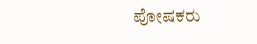ಪೋಷಕರು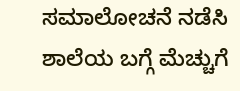ಸಮಾಲೋಚನೆ ನಡೆಸಿ ಶಾಲೆಯ ಬಗ್ಗೆ ಮೆಚ್ಚುಗೆ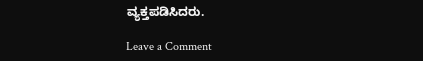ವ್ಯಕ್ತಪಡಿಸಿದರು.

Leave a Comment